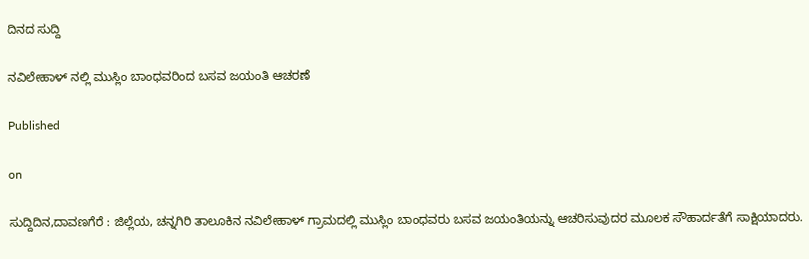ದಿನದ ಸುದ್ದಿ

ನವಿಲೇಹಾಳ್ ನಲ್ಲಿ ಮುಸ್ಲಿಂ ಬಾಂಧವರಿಂದ ಬಸವ ಜಯಂತಿ ಆಚರಣೆ

Published

on

ಸುದ್ದಿದಿನ,ದಾವಣಗೆರೆ : ಜಿಲ್ಲೆಯ, ಚನ್ನಗಿರಿ ತಾಲೂಕಿನ ನವಿಲೇಹಾಳ್ ಗ್ರಾಮದಲ್ಲಿ ಮುಸ್ಲಿಂ ಬಾಂಧವರು ಬಸವ ಜಯಂತಿಯನ್ನು ಆಚರಿಸುವುದರ ಮೂಲಕ ಸೌಹಾರ್ದತೆಗೆ ಸಾಕ್ಷಿಯಾದರು.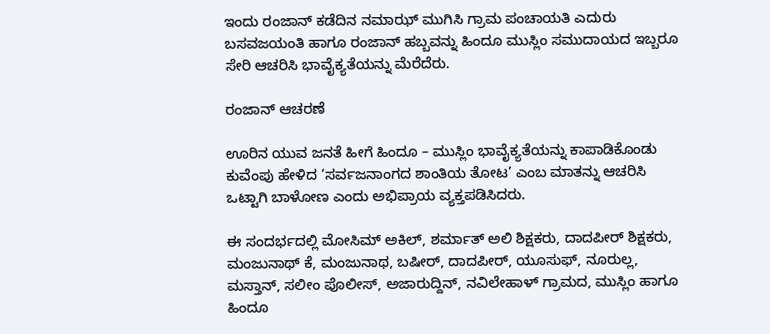ಇಂದು ರಂಜಾನ್ ಕಡೆದಿನ ನಮಾಝ್ ಮುಗಿಸಿ ಗ್ರಾಮ ಪಂಚಾಯತಿ ಎದುರು ಬಸವಜಯಂತಿ ಹಾಗೂ ರಂಜಾನ್ ಹಬ್ಬವನ್ನು ಹಿಂದೂ ಮುಸ್ಲಿಂ ಸಮುದಾಯದ ಇಬ್ಬರೂ ಸೇರಿ ಆಚರಿಸಿ ಭಾವೈಕ್ಯತೆಯನ್ನು ಮೆರೆದೆರು.

ರಂಜಾನ್ ಆಚರಣೆ

ಊರಿನ ಯುವ ಜನತೆ ಹೀಗೆ ಹಿಂದೂ – ಮುಸ್ಲಿಂ ಭಾವೈಕ್ಯತೆಯನ್ನು ಕಾಪಾಡಿಕೊಂಡು ಕುವೆಂಪು ಹೇಳಿದ ‘ಸರ್ವಜನಾಂಗದ ಶಾಂತಿಯ ತೋಟ’ ಎಂಬ ಮಾತನ್ನು ಆಚರಿಸಿ ಒಟ್ಟಾಗಿ ಬಾಳೋಣ ಎಂದು ಅಭಿಪ್ರಾಯ ವ್ಯಕ್ತಪಡಿಸಿದರು.

ಈ ಸಂದರ್ಭದಲ್ಲಿ ಮೋಸಿಮ್ ಅಕಿಲ್, ಶರ್ಮಾತ್ ಅಲಿ ಶಿಕ್ಷಕರು, ದಾದಪೀರ್ ಶಿಕ್ಷಕರು, ಮಂಜುನಾಥ್ ಕೆ, ಮಂಜುನಾಥ, ಬಷೀರ್, ದಾದಪೀರ್, ಯೂಸುಫ್, ನೂರುಲ್ಲ, ಮಸ್ತಾನ್, ಸಲೀಂ ಪೊಲೀಸ್, ಅಜಾರುದ್ದಿನ್, ನವಿಲೇಹಾಳ್ ಗ್ರಾಮದ, ಮುಸ್ಲಿಂ ಹಾಗೂ ಹಿಂದೂ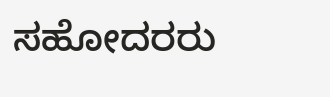ಸಹೋದರರು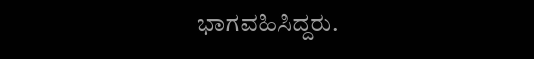ಭಾಗವಹಿಸಿದ್ದರು.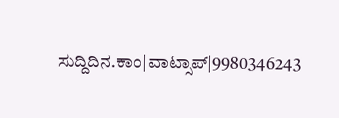ಸುದ್ದಿದಿನ.ಕಾಂ|ವಾಟ್ಸಾಪ್|9980346243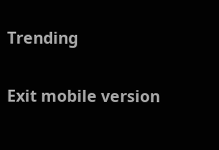Trending

Exit mobile version